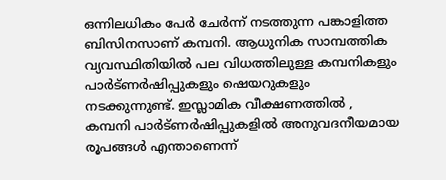ഒന്നിലധികം പേർ ചേർന്ന് നടത്തുന്ന പങ്കാളിത്ത ബിസിനസാണ് കമ്പനി. ആധുനിക സാമ്പത്തിക വ്യവസ്ഥിതിയിൽ പല വിധത്തിലുള്ള കമ്പനികളും പാർട്ണർഷിപ്പുകളും ഷെയറുകളും നടക്കുന്നുണ്ട്. ഇസ്ലാമിക വീക്ഷണത്തിൽ , കമ്പനി പാർട്ണർഷിപ്പുകളിൽ അനുവദനീയമായ രൂപങ്ങൾ എന്താണെന്ന്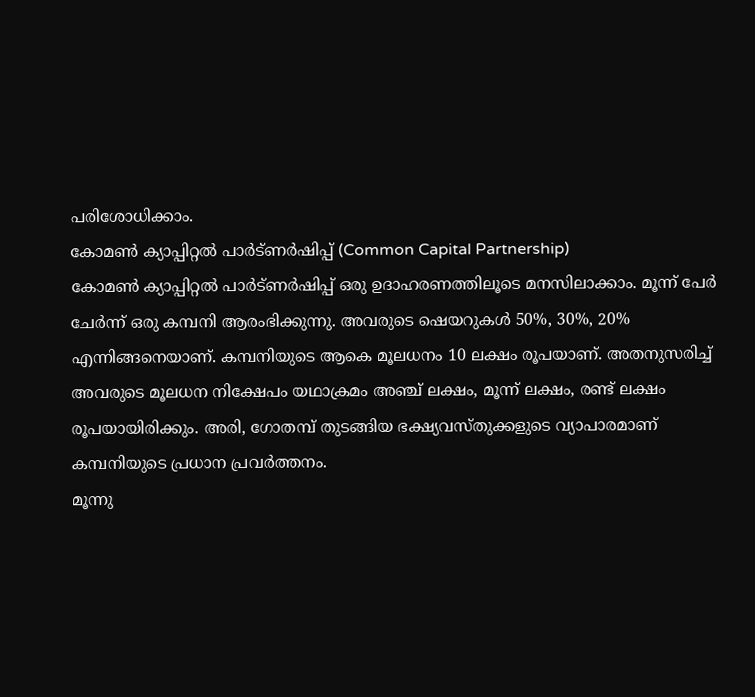പരിശോധിക്കാം.
കോമൺ ക്യാപ്പിറ്റൽ പാർട്ണർഷിപ്പ് (Common Capital Partnership)
കോമൺ ക്യാപ്പിറ്റൽ പാർട്ണർഷിപ്പ് ഒരു ഉദാഹരണത്തിലൂടെ മനസിലാക്കാം. മൂന്ന് പേർ ചേർന്ന് ഒരു കമ്പനി ആരംഭിക്കുന്നു. അവരുടെ ഷെയറുകൾ 50%, 30%, 20% എന്നിങ്ങനെയാണ്. കമ്പനിയുടെ ആകെ മൂലധനം 10 ലക്ഷം രൂപയാണ്. അതനുസരിച്ച് അവരുടെ മൂലധന നിക്ഷേപം യഥാക്രമം അഞ്ച് ലക്ഷം, മൂന്ന് ലക്ഷം, രണ്ട് ലക്ഷം രൂപയായിരിക്കും. അരി, ഗോതമ്പ് തുടങ്ങിയ ഭക്ഷ്യവസ്തുക്കളുടെ വ്യാപാരമാണ് കമ്പനിയുടെ പ്രധാന പ്രവർത്തനം.
മൂന്നു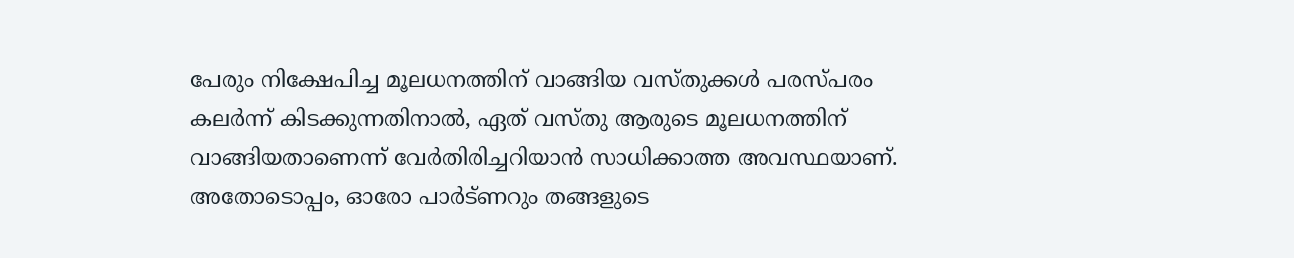പേരും നിക്ഷേപിച്ച മൂലധനത്തിന് വാങ്ങിയ വസ്തുക്കൾ പരസ്പരം കലർന്ന് കിടക്കുന്നതിനാൽ, ഏത് വസ്തു ആരുടെ മൂലധനത്തിന് വാങ്ങിയതാണെന്ന് വേർതിരിച്ചറിയാൻ സാധിക്കാത്ത അവസ്ഥയാണ്. അതോടൊപ്പം, ഓരോ പാർട്ണറും തങ്ങളുടെ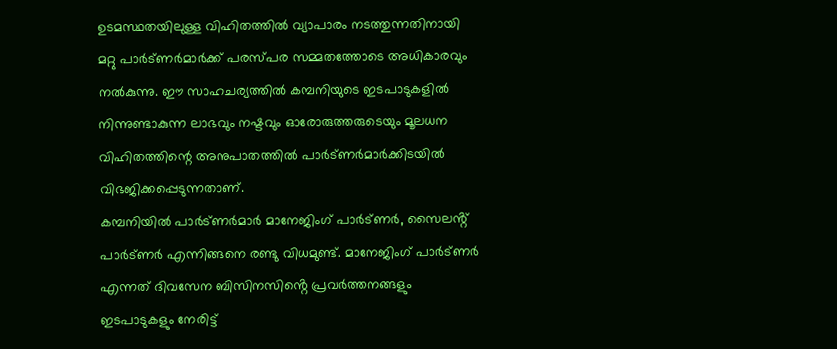ഉടമസ്ഥതയിലുള്ള വിഹിതത്തിൽ വ്യാപാരം നടത്തുന്നതിനായി മറ്റു പാർട്ണർമാർക്ക് പരസ്പര സമ്മതത്തോടെ അധികാരവും നൽകുന്നു. ഈ സാഹചര്യത്തിൽ കമ്പനിയുടെ ഇടപാടുകളിൽ നിന്നുണ്ടാകുന്ന ലാഭവും നഷ്ടവും ഓരോരുത്തരുടെയും മൂലധന വിഹിതത്തിന്റെ അനുപാതത്തിൽ പാർട്ണർമാർക്കിടയിൽ വിഭജിക്കപ്പെടുന്നതാണ്.
കമ്പനിയിൽ പാർട്ണർമാർ മാനേജിംഗ് പാർട്ണർ, സൈലൻ്റ് പാർട്ണർ എന്നിങ്ങനെ രണ്ടു വിധമുണ്ട്. മാനേജിംഗ് പാർട്ണർ എന്നത് ദിവസേന ബിസിനസിൻ്റെ പ്രവർത്തനങ്ങളും ഇടപാടുകളും നേരിട്ട്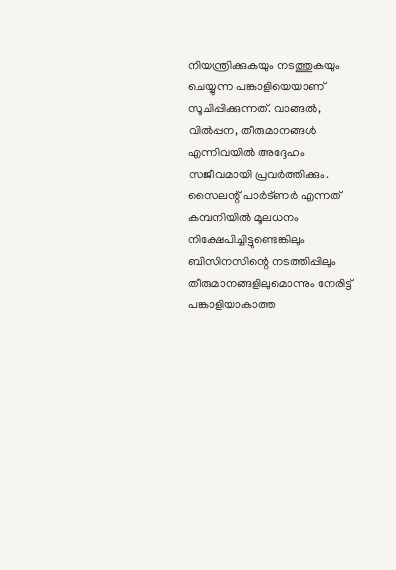നിയന്ത്രിക്കുകയും നടത്തുകയും ചെയ്യുന്ന പങ്കാളിയെയാണ് സൂചിപ്പിക്കുന്നത്. വാങ്ങൽ, വിൽപ്പന, തീരുമാനങ്ങൾ എന്നിവയിൽ അദ്ദേഹം സജീവമായി പ്രവർത്തിക്കും. സൈലന്റ് പാർട്ണർ എന്നത് കമ്പനിയിൽ മൂലധനം നിക്ഷേപിച്ചിട്ടുണ്ടെങ്കിലും ബിസിനസിന്റെ നടത്തിപ്പിലും തീരുമാനങ്ങളിലുമൊന്നും നേരിട്ട് പങ്കാളിയാകാത്ത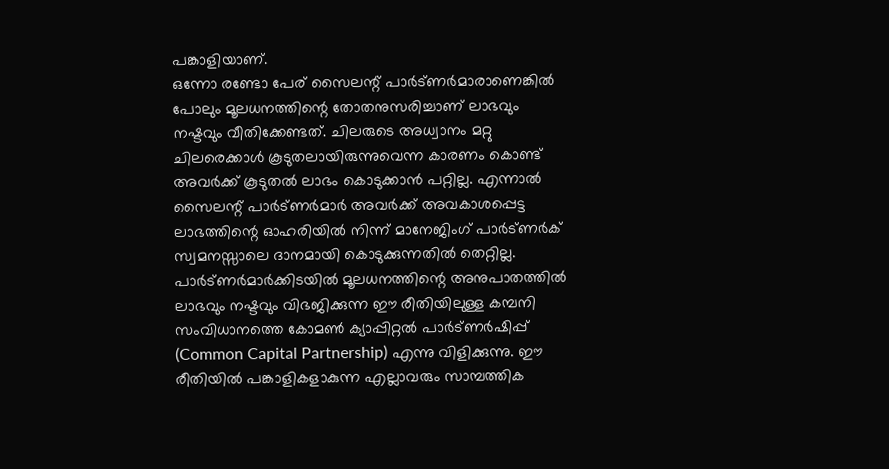പങ്കാളിയാണ്.
ഒന്നോ രണ്ടോ പേര് സൈലന്റ് പാർട്ണർമാരാണെങ്കിൽ പോലും മൂലധനത്തിന്റെ തോതനുസരിച്ചാണ് ലാഭവും നഷ്ടവും വീതിക്കേണ്ടത്. ചിലരുടെ അധ്വാനം മറ്റു ചിലരെക്കാൾ കൂടുതലായിരുന്നുവെന്ന കാരണം കൊണ്ട് അവർക്ക് കൂടുതൽ ലാഭം കൊടുക്കാൻ പറ്റില്ല. എന്നാൽ സൈലന്റ് പാർട്ണർമാർ അവർക്ക് അവകാശപ്പെട്ട ലാഭത്തിന്റെ ഓഹരിയിൽ നിന്ന് മാനേജിംഗ് പാർട്ണർക് സ്വമനസ്സാലെ ദാനമായി കൊടുക്കുന്നതിൽ തെറ്റില്ല.
പാർട്ണർമാർക്കിടയിൽ മൂലധനത്തിന്റെ അനുപാതത്തിൽ ലാഭവും നഷ്ടവും വിഭജിക്കുന്ന ഈ രീതിയിലുള്ള കമ്പനി സംവിധാനത്തെ കോമൺ ക്യാപ്പിറ്റൽ പാർട്ണർഷിപ്പ് (Common Capital Partnership) എന്നു വിളിക്കുന്നു. ഈ രീതിയിൽ പങ്കാളികളാകുന്ന എല്ലാവരും സാമ്പത്തിക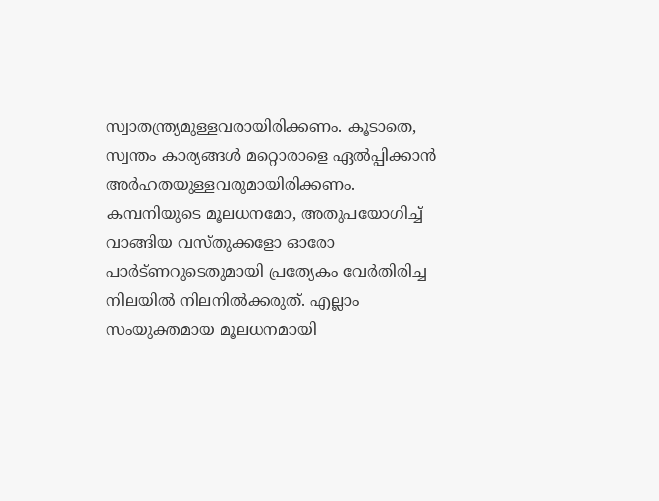സ്വാതന്ത്ര്യമുള്ളവരായിരിക്കണം. കൂടാതെ, സ്വന്തം കാര്യങ്ങൾ മറ്റൊരാളെ ഏൽപ്പിക്കാൻ അർഹതയുള്ളവരുമായിരിക്കണം. കമ്പനിയുടെ മൂലധനമോ, അതുപയോഗിച്ച് വാങ്ങിയ വസ്തുക്കളോ ഓരോ പാർട്ണറുടെതുമായി പ്രത്യേകം വേർതിരിച്ച നിലയിൽ നിലനിൽക്കരുത്. എല്ലാം സംയുക്തമായ മൂലധനമായി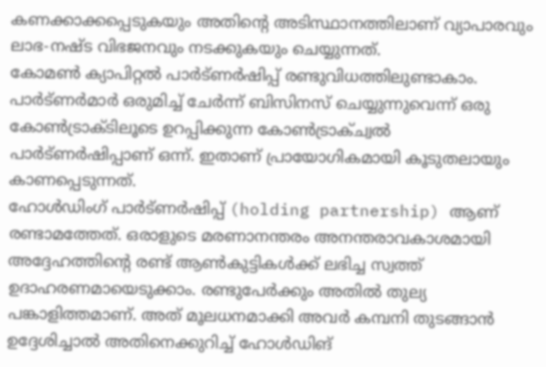കണക്കാക്കപ്പെടുകയും അതിന്റെ അടിസ്ഥാനത്തിലാണ് വ്യാപാരവും ലാഭ-നഷ്ട വിഭജനവും നടക്കുകയും ചെയ്യുന്നത്.
കോമൺ ക്യാപിറ്റൽ പാർട്ണർഷിപ്പ് രണ്ടുവിധത്തിലുണ്ടാകാം. പാർട്ണർമാർ ഒരുമിച്ച് ചേർന്ന് ബിസിനസ് ചെയ്യുന്നുവെന്ന് ഒരു കോൺട്രാക്ടിലൂടെ ഉറപ്പിക്കുന്ന കോൺട്രാക്ച്വൽ പാർട്ണർഷിപ്പാണ് ഒന്ന്. ഇതാണ് പ്രായോഗികമായി കൂടുതലായും കാണപ്പെടുന്നത്.
ഹോൾഡിംഗ് പാർട്ണർഷിപ്പ് (holding partnership) ആണ് രണ്ടാമത്തേത്. ഒരാളുടെ മരണാനന്തരം അനന്തരാവകാശമായി അദ്ദേഹത്തിൻ്റെ രണ്ട് ആൺകുട്ടികൾക്ക് ലഭിച്ച സ്വത്ത് ഉദാഹരണമായെടുക്കാം. രണ്ടുപേർക്കും അതിൽ തുല്യ പങ്കാളിത്തമാണ്. അത് മൂലധനമാക്കി അവർ കമ്പനി തുടങ്ങാൻ ഉദ്ദേശിച്ചാൽ അതിനെക്കുറിച്ച് ഹോൾഡിങ്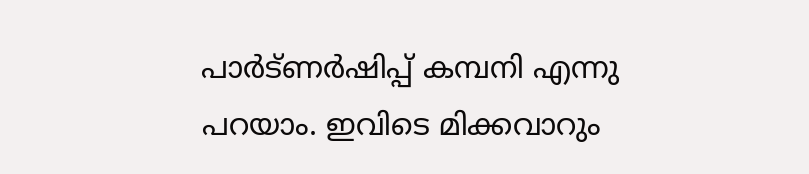പാർട്ണർഷിപ്പ് കമ്പനി എന്നു പറയാം. ഇവിടെ മിക്കവാറും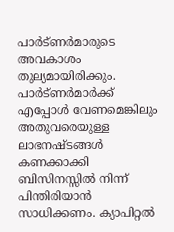പാർട്ണർമാരുടെ അവകാശം തുല്യമായിരിക്കും.
പാർട്ണർമാർക്ക് എപ്പോൾ വേണമെങ്കിലും അതുവരെയുള്ള ലാഭനഷ്ടങ്ങൾ കണക്കാക്കി ബിസിനസ്സിൽ നിന്ന് പിന്തിരിയാൻ സാധിക്കണം. ക്യാപിറ്റൽ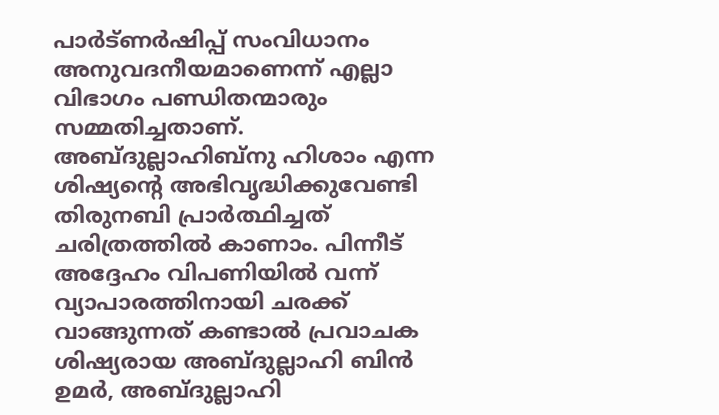പാർട്ണർഷിപ്പ് സംവിധാനം അനുവദനീയമാണെന്ന് എല്ലാ വിഭാഗം പണ്ഡിതന്മാരും സമ്മതിച്ചതാണ്.
അബ്ദുല്ലാഹിബ്നു ഹിശാം എന്ന ശിഷ്യൻ്റെ അഭിവൃദ്ധിക്കുവേണ്ടി തിരുനബി പ്രാർത്ഥിച്ചത് ചരിത്രത്തിൽ കാണാം. പിന്നീട് അദ്ദേഹം വിപണിയിൽ വന്ന് വ്യാപാരത്തിനായി ചരക്ക് വാങ്ങുന്നത് കണ്ടാൽ പ്രവാചക ശിഷ്യരായ അബ്ദുല്ലാഹി ബിൻ ഉമർ, അബ്ദുല്ലാഹി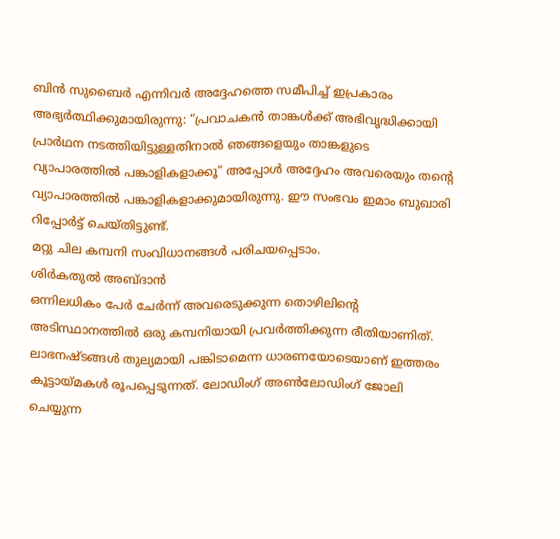ബിൻ സുബൈർ എന്നിവർ അദ്ദേഹത്തെ സമീപിച്ച് ഇപ്രകാരം അഭ്യർത്ഥിക്കുമായിരുന്നു: “പ്രവാചകൻ താങ്കൾക്ക് അഭിവൃദ്ധിക്കായി പ്രാർഥന നടത്തിയിട്ടുള്ളതിനാൽ ഞങ്ങളെയും താങ്കളുടെ വ്യാപാരത്തിൽ പങ്കാളികളാക്കൂ” അപ്പോൾ അദ്ദേഹം അവരെയും തന്റെ വ്യാപാരത്തിൽ പങ്കാളികളാക്കുമായിരുന്നു. ഈ സംഭവം ഇമാം ബുഖാരി റിപ്പോർട്ട് ചെയ്തിട്ടുണ്ട്.
മറ്റു ചില കമ്പനി സംവിധാനങ്ങൾ പരിചയപ്പെടാം.
ശിർകതുൽ അബ്ദാൻ
ഒന്നിലധികം പേർ ചേർന്ന് അവരെടുക്കുന്ന തൊഴിലിന്റെ അടിസ്ഥാനത്തിൽ ഒരു കമ്പനിയായി പ്രവർത്തിക്കുന്ന രീതിയാണിത്. ലാഭനഷ്ടങ്ങൾ തുല്യമായി പങ്കിടാമെന്ന ധാരണയോടെയാണ് ഇത്തരം കൂട്ടായ്മകൾ രൂപപ്പെടുന്നത്. ലോഡിംഗ് അൺലോഡിംഗ് ജോലി ചെയ്യുന്ന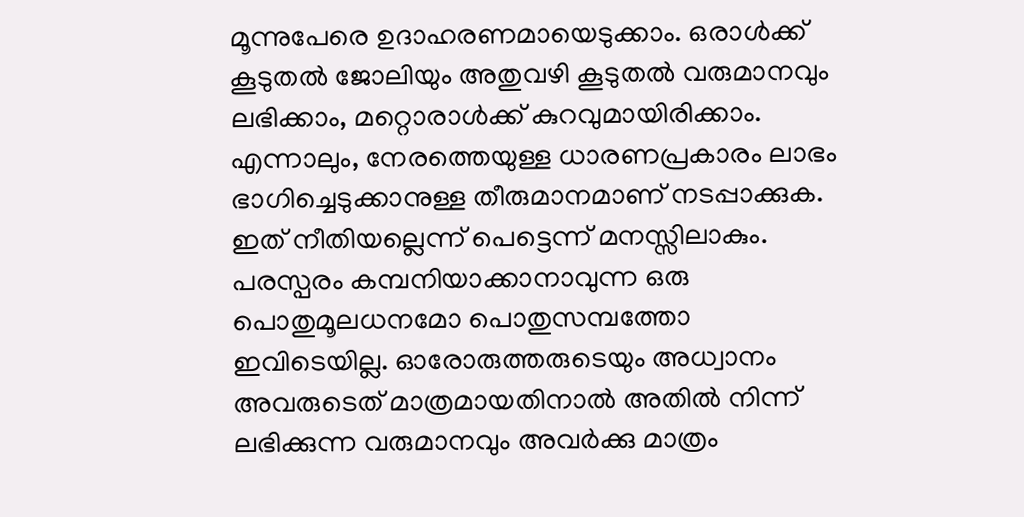മൂന്നുപേരെ ഉദാഹരണമായെടുക്കാം. ഒരാൾക്ക് കൂടുതൽ ജോലിയും അതുവഴി കൂടുതൽ വരുമാനവും ലഭിക്കാം, മറ്റൊരാൾക്ക് കുറവുമായിരിക്കാം. എന്നാലും, നേരത്തെയുള്ള ധാരണപ്രകാരം ലാഭം ഭാഗിച്ചെടുക്കാനുള്ള തീരുമാനമാണ് നടപ്പാക്കുക. ഇത് നീതിയല്ലെന്ന് പെട്ടെന്ന് മനസ്സിലാകും. പരസ്പരം കമ്പനിയാക്കാനാവുന്ന ഒരു പൊതുമൂലധനമോ പൊതുസമ്പത്തോ ഇവിടെയില്ല. ഓരോരുത്തരുടെയും അധ്വാനം അവരുടെത് മാത്രമായതിനാൽ അതിൽ നിന്ന് ലഭിക്കുന്ന വരുമാനവും അവർക്കു മാത്രം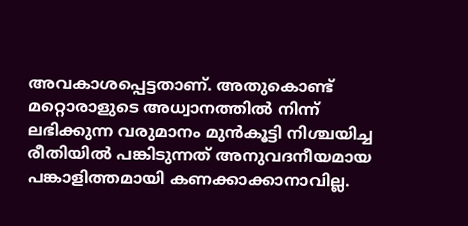അവകാശപ്പെട്ടതാണ്. അതുകൊണ്ട് മറ്റൊരാളുടെ അധ്വാനത്തിൽ നിന്ന് ലഭിക്കുന്ന വരുമാനം മുൻകൂട്ടി നിശ്ചയിച്ച രീതിയിൽ പങ്കിടുന്നത് അനുവദനീയമായ പങ്കാളിത്തമായി കണക്കാക്കാനാവില്ല.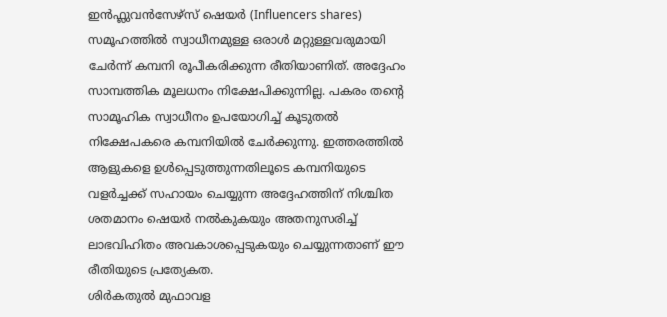ഇൻഫ്ലുവൻസേഴ്സ് ഷെയർ (Influencers shares)
സമൂഹത്തിൽ സ്വാധീനമുള്ള ഒരാൾ മറ്റുള്ളവരുമായി ചേർന്ന് കമ്പനി രൂപീകരിക്കുന്ന രീതിയാണിത്. അദ്ദേഹം സാമ്പത്തിക മൂലധനം നിക്ഷേപിക്കുന്നില്ല. പകരം തന്റെ സാമൂഹിക സ്വാധീനം ഉപയോഗിച്ച് കൂടുതൽ നിക്ഷേപകരെ കമ്പനിയിൽ ചേർക്കുന്നു. ഇത്തരത്തിൽ ആളുകളെ ഉൾപ്പെടുത്തുന്നതിലൂടെ കമ്പനിയുടെ വളർച്ചക്ക് സഹായം ചെയ്യുന്ന അദ്ദേഹത്തിന് നിശ്ചിത ശതമാനം ഷെയർ നൽകുകയും അതനുസരിച്ച് ലാഭവിഹിതം അവകാശപ്പെടുകയും ചെയ്യുന്നതാണ് ഈ രീതിയുടെ പ്രത്യേകത.
ശിർകതുൽ മുഫാവള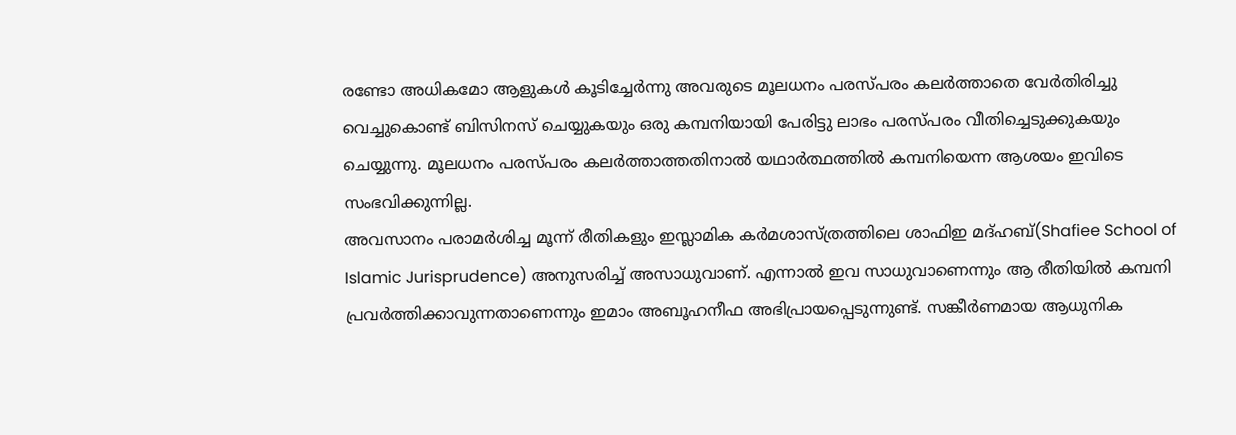രണ്ടോ അധികമോ ആളുകൾ കൂടിച്ചേർന്നു അവരുടെ മൂലധനം പരസ്പരം കലർത്താതെ വേർതിരിച്ചു വെച്ചുകൊണ്ട് ബിസിനസ് ചെയ്യുകയും ഒരു കമ്പനിയായി പേരിട്ടു ലാഭം പരസ്പരം വീതിച്ചെടുക്കുകയും ചെയ്യുന്നു. മൂലധനം പരസ്പരം കലർത്താത്തതിനാൽ യഥാർത്ഥത്തിൽ കമ്പനിയെന്ന ആശയം ഇവിടെ സംഭവിക്കുന്നില്ല.
അവസാനം പരാമർശിച്ച മൂന്ന് രീതികളും ഇസ്ലാമിക കർമശാസ്ത്രത്തിലെ ശാഫിഇ മദ്ഹബ്(Shafiee School of Islamic Jurisprudence) അനുസരിച്ച് അസാധുവാണ്. എന്നാൽ ഇവ സാധുവാണെന്നും ആ രീതിയിൽ കമ്പനി പ്രവർത്തിക്കാവുന്നതാണെന്നും ഇമാം അബൂഹനീഫ അഭിപ്രായപ്പെടുന്നുണ്ട്. സങ്കീർണമായ ആധുനിക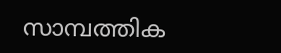സാമ്പത്തിക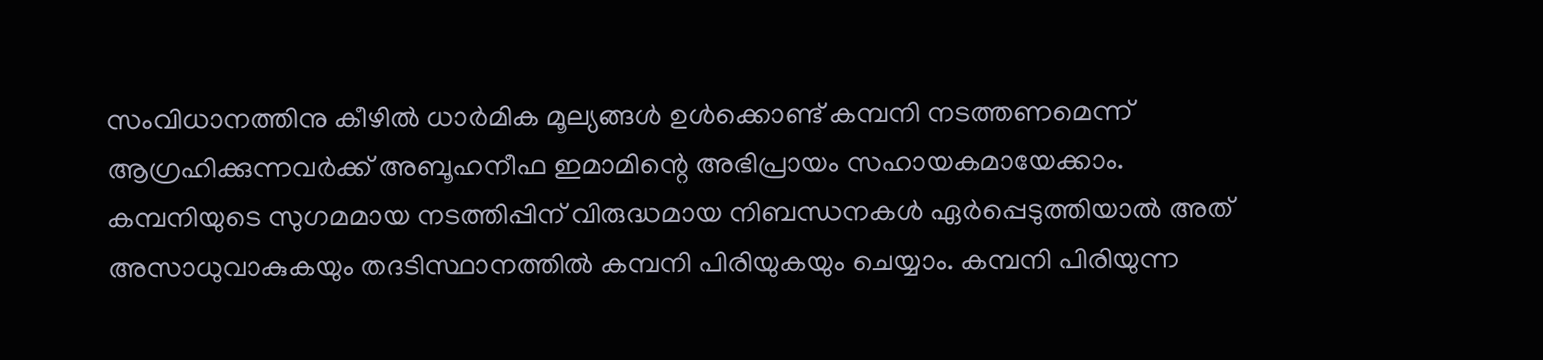സംവിധാനത്തിനു കീഴിൽ ധാർമിക മൂല്യങ്ങൾ ഉൾക്കൊണ്ട് കമ്പനി നടത്തണമെന്ന് ആഗ്രഹിക്കുന്നവർക്ക് അബൂഹനീഫ ഇമാമിന്റെ അഭിപ്രായം സഹായകമായേക്കാം.
കമ്പനിയുടെ സുഗമമായ നടത്തിപ്പിന് വിരുദ്ധമായ നിബന്ധനകൾ ഏർപ്പെടുത്തിയാൽ അത് അസാധുവാകുകയും തദടിസ്ഥാനത്തിൽ കമ്പനി പിരിയുകയും ചെയ്യാം. കമ്പനി പിരിയുന്ന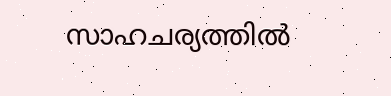സാഹചര്യത്തിൽ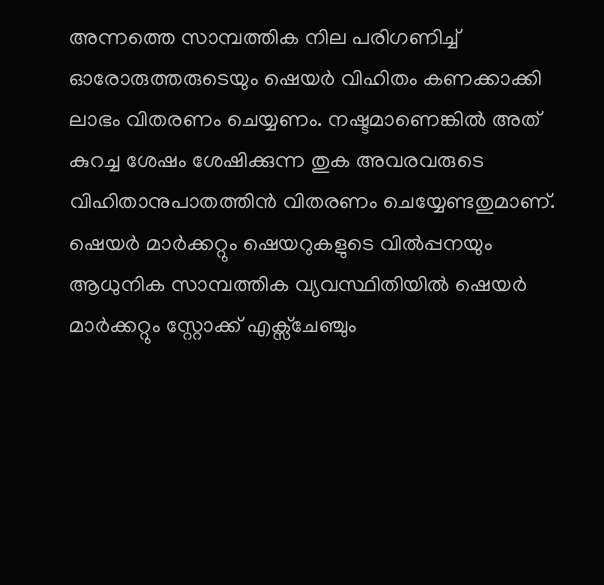അന്നത്തെ സാമ്പത്തിക നില പരിഗണിച്ച് ഓരോരുത്തരുടെയും ഷെയർ വിഹിതം കണക്കാക്കി ലാഭം വിതരണം ചെയ്യണം. നഷ്ടമാണെങ്കിൽ അത് കുറച്ച ശേഷം ശേഷിക്കുന്ന തുക അവരവരുടെ വിഹിതാനുപാതത്തിൻ വിതരണം ചെയ്യേണ്ടതുമാണ്.
ഷെയർ മാർക്കറ്റും ഷെയറുകളുടെ വിൽപ്പനയും
ആധുനിക സാമ്പത്തിക വ്യവസ്ഥിതിയിൽ ഷെയർ മാർക്കറ്റും സ്റ്റോക്ക് എക്സ്ചേഞ്ചും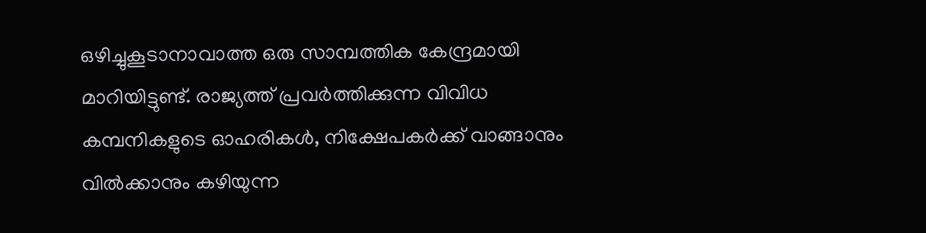ഒഴിച്ചുകൂടാനാവാത്ത ഒരു സാമ്പത്തിക കേന്ദ്രമായി മാറിയിട്ടുണ്ട്. രാജ്യത്ത് പ്രവർത്തിക്കുന്ന വിവിധ കമ്പനികളുടെ ഓഹരികൾ, നിക്ഷേപകർക്ക് വാങ്ങാനും വിൽക്കാനും കഴിയുന്ന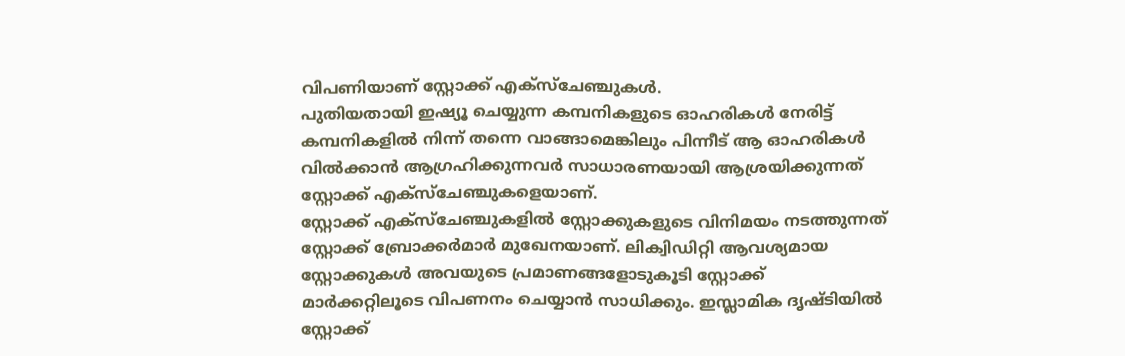വിപണിയാണ് സ്റ്റോക്ക് എക്സ്ചേഞ്ചുകൾ.
പുതിയതായി ഇഷ്യൂ ചെയ്യുന്ന കമ്പനികളുടെ ഓഹരികൾ നേരിട്ട് കമ്പനികളിൽ നിന്ന് തന്നെ വാങ്ങാമെങ്കിലും പിന്നീട് ആ ഓഹരികൾ വിൽക്കാൻ ആഗ്രഹിക്കുന്നവർ സാധാരണയായി ആശ്രയിക്കുന്നത് സ്റ്റോക്ക് എക്സ്ചേഞ്ചുകളെയാണ്.
സ്റ്റോക്ക് എക്സ്ചേഞ്ചുകളിൽ സ്റ്റോക്കുകളുടെ വിനിമയം നടത്തുന്നത് സ്റ്റോക്ക് ബ്രോക്കർമാർ മുഖേനയാണ്. ലിക്വിഡിറ്റി ആവശ്യമായ സ്റ്റോക്കുകൾ അവയുടെ പ്രമാണങ്ങളോടുകൂടി സ്റ്റോക്ക് മാർക്കറ്റിലൂടെ വിപണനം ചെയ്യാൻ സാധിക്കും. ഇസ്ലാമിക ദൃഷ്ടിയിൽ സ്റ്റോക്ക്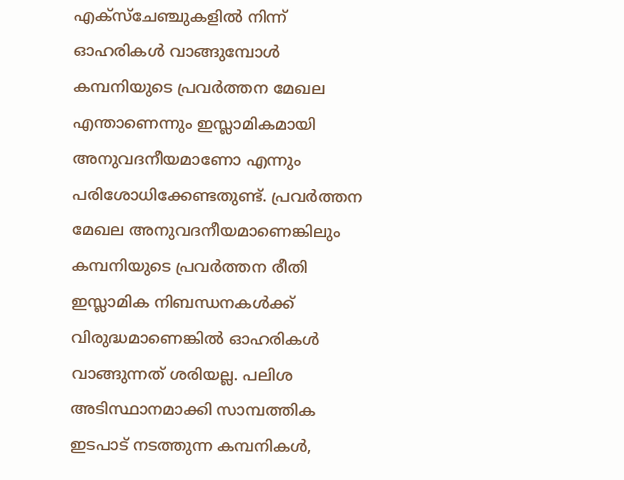എക്സ്ചേഞ്ചുകളിൽ നിന്ന് ഓഹരികൾ വാങ്ങുമ്പോൾ കമ്പനിയുടെ പ്രവർത്തന മേഖല എന്താണെന്നും ഇസ്ലാമികമായി അനുവദനീയമാണോ എന്നും പരിശോധിക്കേണ്ടതുണ്ട്. പ്രവർത്തന മേഖല അനുവദനീയമാണെങ്കിലും കമ്പനിയുടെ പ്രവർത്തന രീതി ഇസ്ലാമിക നിബന്ധനകൾക്ക് വിരുദ്ധമാണെങ്കിൽ ഓഹരികൾ വാങ്ങുന്നത് ശരിയല്ല. പലിശ അടിസ്ഥാനമാക്കി സാമ്പത്തിക ഇടപാട് നടത്തുന്ന കമ്പനികൾ,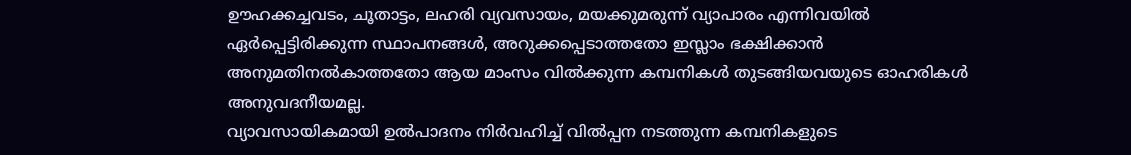ഊഹക്കച്ചവടം, ചൂതാട്ടം, ലഹരി വ്യവസായം, മയക്കുമരുന്ന് വ്യാപാരം എന്നിവയിൽ ഏർപ്പെട്ടിരിക്കുന്ന സ്ഥാപനങ്ങൾ, അറുക്കപ്പെടാത്തതോ ഇസ്ലാം ഭക്ഷിക്കാൻ അനുമതിനൽകാത്തതോ ആയ മാംസം വിൽക്കുന്ന കമ്പനികൾ തുടങ്ങിയവയുടെ ഓഹരികൾ അനുവദനീയമല്ല.
വ്യാവസായികമായി ഉൽപാദനം നിർവഹിച്ച് വിൽപ്പന നടത്തുന്ന കമ്പനികളുടെ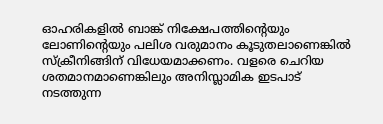ഓഹരികളിൽ ബാങ്ക് നിക്ഷേപത്തിന്റെയും ലോണിന്റെയും പലിശ വരുമാനം കൂടുതലാണെങ്കിൽ സ്ക്രീനിങ്ങിന് വിധേയമാക്കണം. വളരെ ചെറിയ ശതമാനമാണെങ്കിലും അനിസ്ലാമിക ഇടപാട് നടത്തുന്ന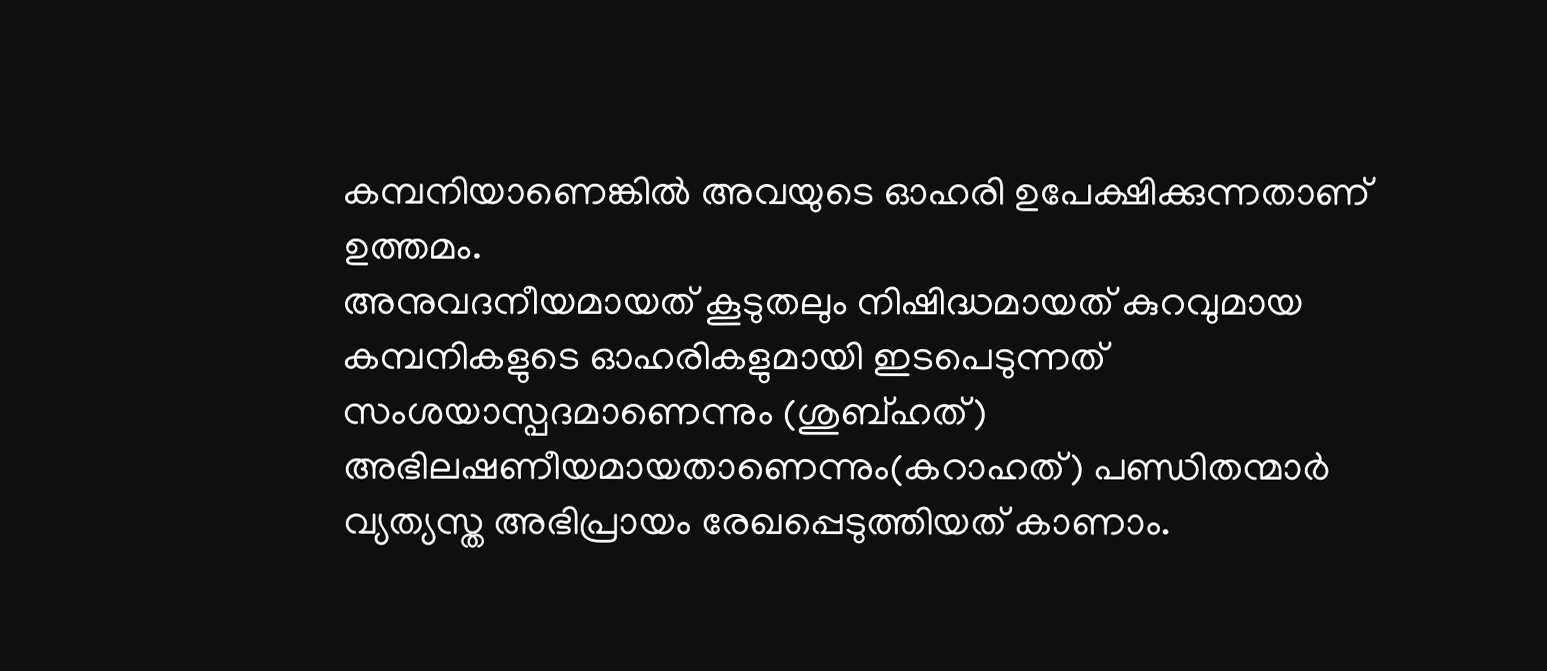കമ്പനിയാണെങ്കിൽ അവയുടെ ഓഹരി ഉപേക്ഷിക്കുന്നതാണ് ഉത്തമം.
അനുവദനീയമായത് കൂടുതലും നിഷിദ്ധമായത് കുറവുമായ കമ്പനികളുടെ ഓഹരികളുമായി ഇടപെടുന്നത് സംശയാസ്പദമാണെന്നും (ശുബ്ഹത്) അഭിലഷണീയമായതാണെന്നും(കറാഹത്) പണ്ഡിതന്മാർ വ്യത്യസ്ത അഭിപ്രായം രേഖപ്പെടുത്തിയത് കാണാം.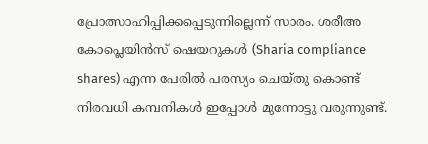പ്രോത്സാഹിപ്പിക്കപ്പെടുന്നില്ലെന്ന് സാരം. ശരീഅ കോപ്ലെയിൻസ് ഷെയറുകൾ (Sharia compliance shares) എന്ന പേരിൽ പരസ്യം ചെയ്തു കൊണ്ട് നിരവധി കമ്പനികൾ ഇപ്പോൾ മുന്നോട്ടു വരുന്നുണ്ട്.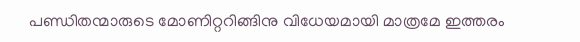പണ്ഡിതന്മാരുടെ മോണിറ്ററിങ്ങിനു വിധേയമായി മാത്രമേ ഇത്തരം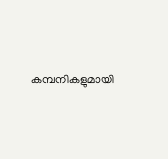കമ്പനികളുമായി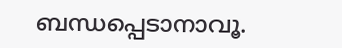ബന്ധപ്പെടാനാവൂ.